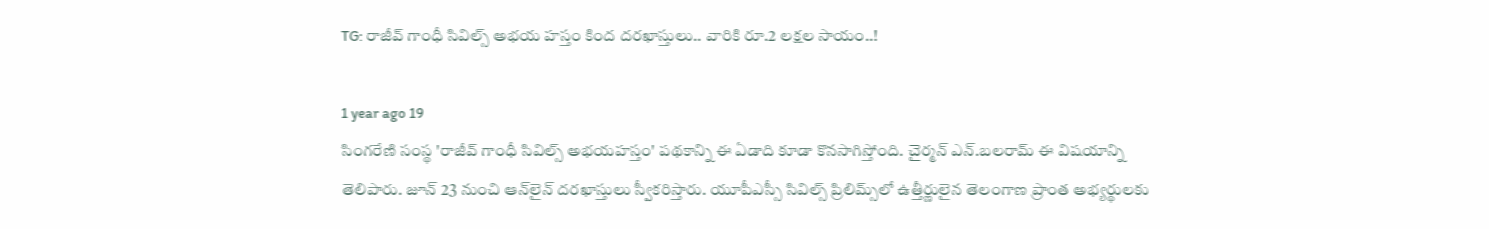TG: రాజీవ్ గాంధీ సివిల్స్ అభయ హస్తం కింద దరఖాస్తులు.. వారికి రూ.2 లక్షల సాయం..!

1 year ago 19
సింగరేణి సంస్థ 'రాజీవ్ గాంధీ సివిల్స్ అభయహస్తం' పథకాన్ని ఈ ఏడాది కూడా కొనసాగిస్తోంది. చైర్మన్ ఎన్.బలరామ్ ఈ విషయాన్ని తెలిపారు. జూన్ 23 నుంచి ఆన్‌లైన్ దరఖాస్తులు స్వీకరిస్తారు. యూపీఎస్సీ సివిల్స్ ప్రిలిమ్స్‌లో ఉత్తీర్ణులైన తెలంగాణ ప్రాంత అభ్యర్థులకు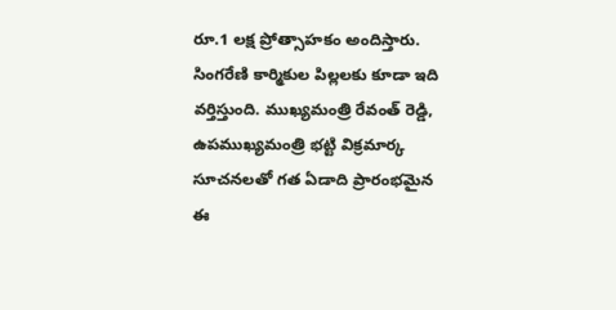రూ.1 లక్ష ప్రోత్సాహకం అందిస్తారు. సింగరేణి కార్మికుల పిల్లలకు కూడా ఇది వర్తిస్తుంది. ముఖ్యమంత్రి రేవంత్ రెడ్డి, ఉపముఖ్యమంత్రి భట్టి విక్రమార్క సూచనలతో గత ఏడాది ప్రారంభమైన ఈ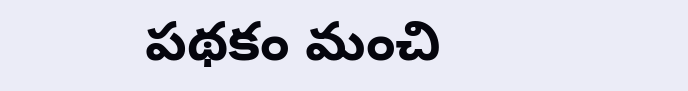పథకం మంచి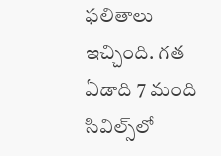ఫలితాలు ఇచ్చింది. గత ఏడాది 7 మంది సివిల్స్‌లో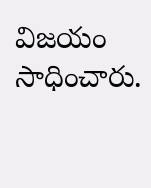విజయం సాధించారు.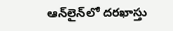ఆన్‌లైన్‌లో దరఖాస్తు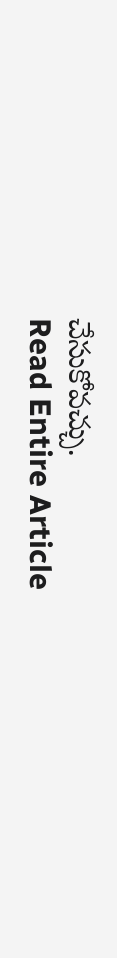చేసుకోవచ్చు.
Read Entire Article